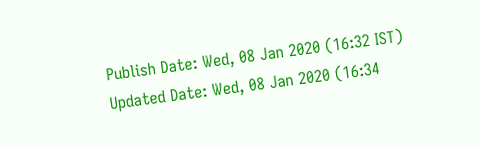Publish Date: Wed, 08 Jan 2020 (16:32 IST)
Updated Date: Wed, 08 Jan 2020 (16:34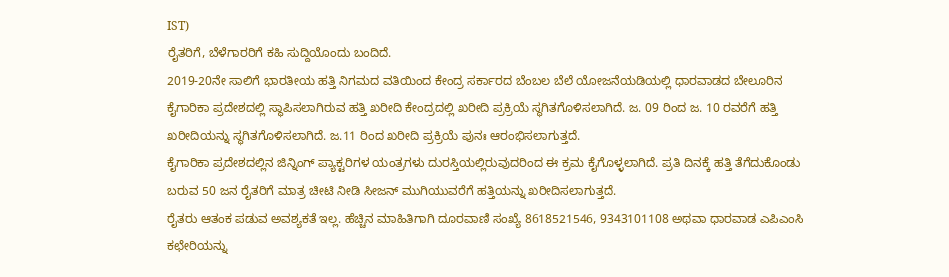IST)
ರೈತರಿಗೆ, ಬೆಳೆಗಾರರಿಗೆ ಕಹಿ ಸುದ್ದಿಯೊಂದು ಬಂದಿದೆ.
2019-20ನೇ ಸಾಲಿಗೆ ಭಾರತೀಯ ಹತ್ತಿ ನಿಗಮದ ವತಿಯಿಂದ ಕೇಂದ್ರ ಸರ್ಕಾರದ ಬೆಂಬಲ ಬೆಲೆ ಯೋಜನೆಯಡಿಯಲ್ಲಿ ಧಾರವಾಡದ ಬೇಲೂರಿನ ಕೈಗಾರಿಕಾ ಪ್ರದೇಶದಲ್ಲಿ ಸ್ಥಾಪಿಸಲಾಗಿರುವ ಹತ್ತಿ ಖರೀದಿ ಕೇಂದ್ರದಲ್ಲಿ ಖರೀದಿ ಪ್ರಕ್ರಿಯೆ ಸ್ಥಗಿತಗೊಳಿಸಲಾಗಿದೆ. ಜ. 09 ರಿಂದ ಜ. 10 ರವರೆಗೆ ಹತ್ತಿ ಖರೀದಿಯನ್ನು ಸ್ಥಗಿತಗೊಳಿಸಲಾಗಿದೆ. ಜ.11 ರಿಂದ ಖರೀದಿ ಪ್ರಕ್ರಿಯೆ ಪುನಃ ಆರಂಭಿಸಲಾಗುತ್ತದೆ.
ಕೈಗಾರಿಕಾ ಪ್ರದೇಶದಲ್ಲಿನ ಜಿನ್ನಿಂಗ್ ಪ್ಯಾಕ್ಟರಿಗಳ ಯಂತ್ರಗಳು ದುರಸ್ತಿಯಲ್ಲಿರುವುದರಿಂದ ಈ ಕ್ರಮ ಕೈಗೊಳ್ಳಲಾಗಿದೆ. ಪ್ರತಿ ದಿನಕ್ಕೆ ಹತ್ತಿ ತೆಗೆದುಕೊಂಡು ಬರುವ 50 ಜನ ರೈತರಿಗೆ ಮಾತ್ರ ಚೀಟಿ ನೀಡಿ ಸೀಜನ್ ಮುಗಿಯುವರೆಗೆ ಹತ್ತಿಯನ್ನು ಖರೀದಿಸಲಾಗುತ್ತದೆ.
ರೈತರು ಆತಂಕ ಪಡುವ ಅವಶ್ಯಕತೆ ಇಲ್ಲ. ಹೆಚ್ಚಿನ ಮಾಹಿತಿಗಾಗಿ ದೂರವಾಣಿ ಸಂಖ್ಯೆ 8618521546, 9343101108 ಅಥವಾ ಧಾರವಾಡ ಎಪಿಎಂಸಿ ಕಛೇರಿಯನ್ನು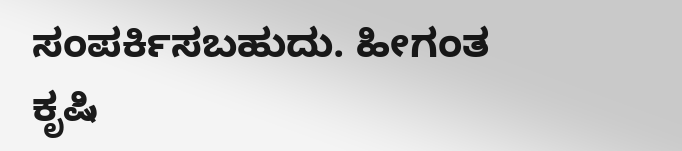ಸಂಪರ್ಕಿಸಬಹುದು. ಹೀಗಂತ ಕೃಷಿ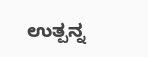ಉತ್ಪನ್ನ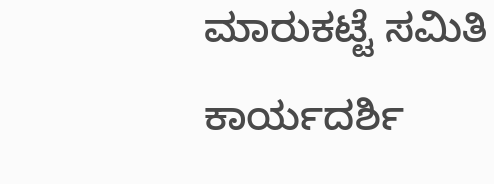ಮಾರುಕಟ್ಟೆ ಸಮಿತಿ ಕಾರ್ಯದರ್ಶಿ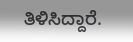ತಿಳಿಸಿದ್ದಾರೆ.